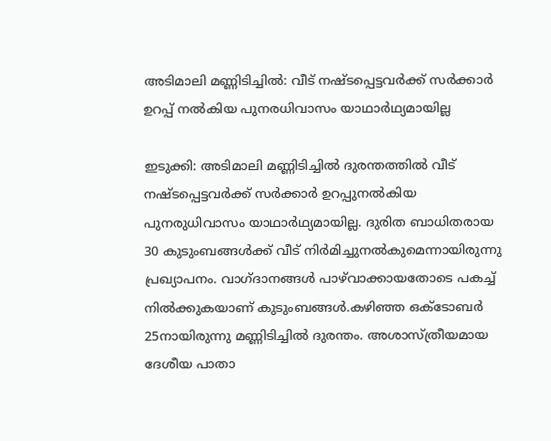അടിമാലി മണ്ണിടിച്ചിൽ: വീട് നഷ്ടപ്പെട്ടവർക്ക് സർക്കാർ ഉറപ്പ് നൽകിയ പുനരധിവാസം യാഥാർഥ്യമായില്ല

ഇടുക്കി: അടിമാലി മണ്ണിടിച്ചിൽ ദുരന്തത്തിൽ വീട് നഷ്ടപ്പെട്ടവർക്ക് സർക്കാർ ഉറപ്പുനൽകിയ പുനരുധിവാസം യാഥാർഥ്യമായില്ല. ദുരിത ബാധിതരായ 30 കുടുംബങ്ങൾക്ക് വീട് നിർമിച്ചുനൽകുമെന്നായിരുന്നു പ്രഖ്യാപനം. വാഗ്ദാനങ്ങൾ പാഴ്‌വാക്കായതോടെ പകച്ച് നിൽക്കുകയാണ് കുടുംബങ്ങൾ.കഴിഞ്ഞ ഒക്ടോബർ 25നായിരുന്നു മണ്ണിടിച്ചിൽ ദുരന്തം. അശാസ്ത്രീയമായ ദേശീയ പാതാ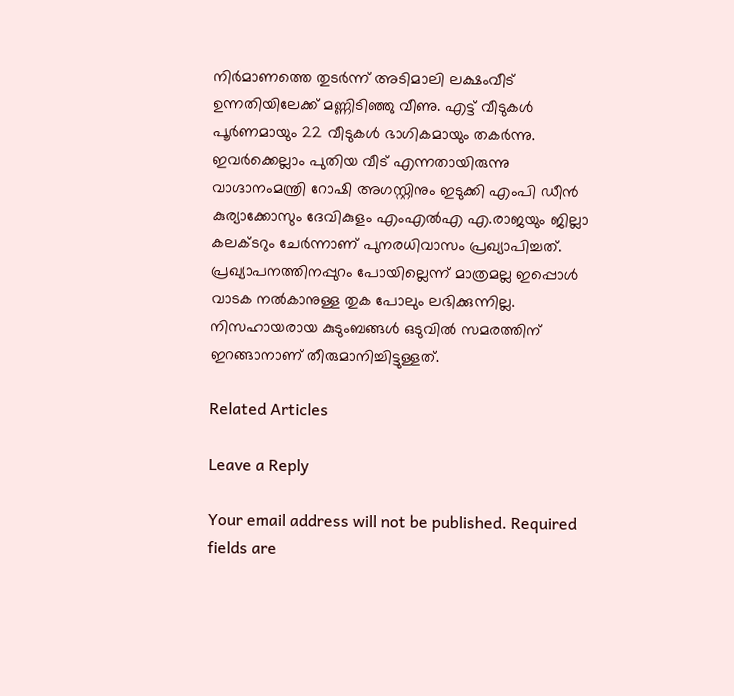നിർമാണത്തെ തുടർന്ന് അടിമാലി ലക്ഷംവീട് ഉന്നതിയിലേക്ക് മണ്ണിടിഞ്ഞു വീണു. എട്ട് വീടുകൾ പൂർണമായും 22 വീടുകൾ ഭാഗികമായും തകർന്നു. ഇവർക്കെല്ലാം പുതിയ വീട് എന്നതായിരുന്നു വാഗ്ദാനംമന്ത്രി റോഷി അഗസ്റ്റിനും ഇടുക്കി എംപി ഡീൻ കുര്യാക്കോസും ദേവികുളം എംഎൽഎ എ.രാജയും ജില്ലാ കലക്ടറും ചേർന്നാണ് പുനരധിവാസം പ്രഖ്യാപിച്ചത്. പ്രഖ്യാപനത്തിനപ്പുറം പോയില്ലെന്ന് മാത്രമല്ല ഇപ്പൊൾ വാടക നൽകാനുള്ള തുക പോലും ലഭിക്കുന്നില്ല. നിസഹായരായ കുടുംബങ്ങൾ ഒടുവിൽ സമരത്തിന് ഇറങ്ങാനാണ് തീരുമാനിച്ചിട്ടുള്ളത്.

Related Articles

Leave a Reply

Your email address will not be published. Required fields are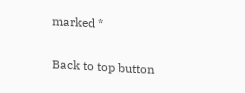marked *

Back to top button